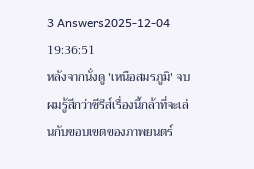3 Answers2025-12-04 19:36:51
หลังจากนั่งดู 'เหนือสมรภูมิ' จบ ผมรู้สึกว่าซีรีส์เรื่องนี้กล้าที่จะเล่นกับขอบเขตของภาพยนตร์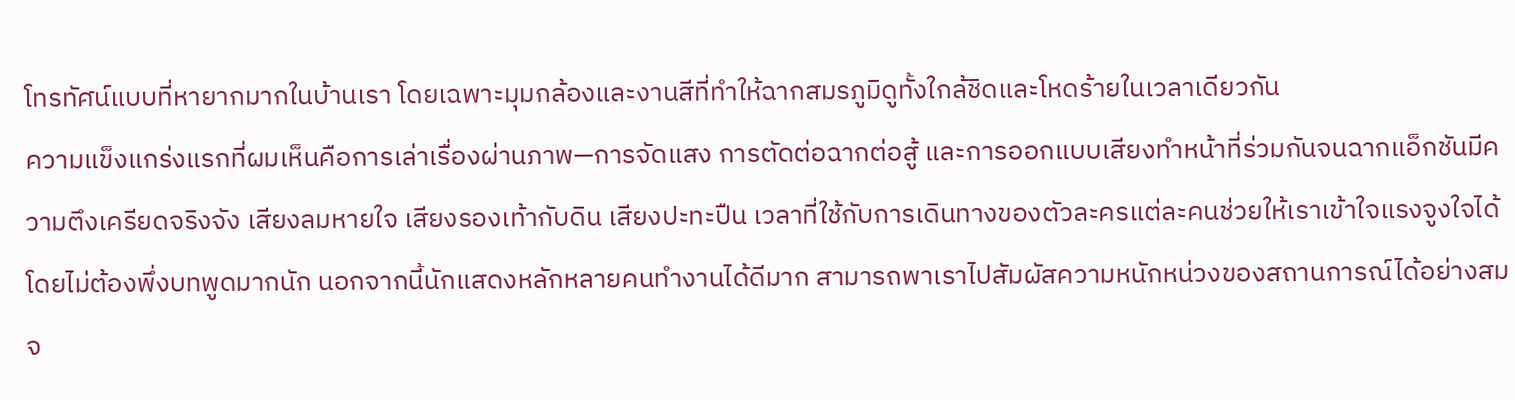โทรทัศน์แบบที่หายากมากในบ้านเรา โดยเฉพาะมุมกล้องและงานสีที่ทำให้ฉากสมรภูมิดูทั้งใกล้ชิดและโหดร้ายในเวลาเดียวกัน
ความแข็งแกร่งแรกที่ผมเห็นคือการเล่าเรื่องผ่านภาพ—การจัดแสง การตัดต่อฉากต่อสู้ และการออกแบบเสียงทำหน้าที่ร่วมกันจนฉากแอ็กชันมีความตึงเครียดจริงจัง เสียงลมหายใจ เสียงรองเท้ากับดิน เสียงปะทะปืน เวลาที่ใช้กับการเดินทางของตัวละครแต่ละคนช่วยให้เราเข้าใจแรงจูงใจได้โดยไม่ต้องพึ่งบทพูดมากนัก นอกจากนี้นักแสดงหลักหลายคนทำงานได้ดีมาก สามารถพาเราไปสัมผัสความหนักหน่วงของสถานการณ์ได้อย่างสมจ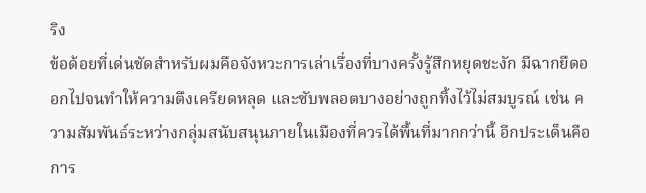ริง
ข้อด้อยที่เด่นชัดสำหรับผมคือจังหวะการเล่าเรื่องที่บางครั้งรู้สึกหยุดชะงัก มีฉากยืดออกไปจนทำให้ความตึงเครียดหลุด และซับพลอตบางอย่างถูกทิ้งไว้ไม่สมบูรณ์ เช่น ความสัมพันธ์ระหว่างกลุ่มสนับสนุนภายในเมืองที่ควรได้พื้นที่มากกว่านี้ อีกประเด็นคือการ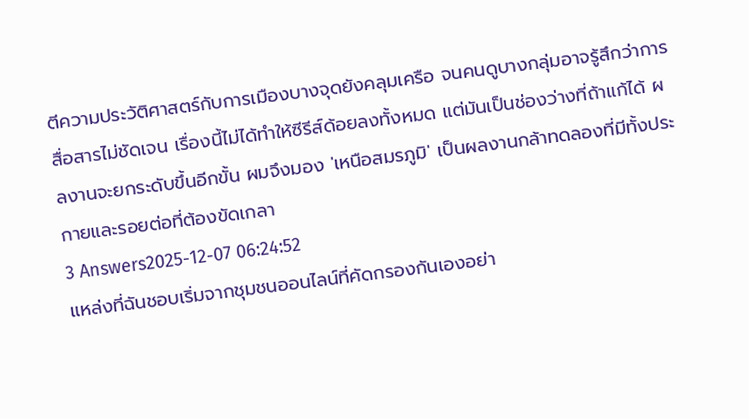ตีความประวัติศาสตร์กับการเมืองบางจุดยังคลุมเครือ จนคนดูบางกลุ่มอาจรู้สึกว่าการสื่อสารไม่ชัดเจน เรื่องนี้ไม่ได้ทำให้ซีรีส์ด้อยลงทั้งหมด แต่มันเป็นช่องว่างที่ถ้าแก้ได้ ผลงานจะยกระดับขึ้นอีกขั้น ผมจึงมอง 'เหนือสมรภูมิ' เป็นผลงานกล้าทดลองที่มีทั้งประกายและรอยต่อที่ต้องขัดเกลา
3 Answers2025-12-07 06:24:52
แหล่งที่ฉันชอบเริ่มจากชุมชนออนไลน์ที่คัดกรองกันเองอย่า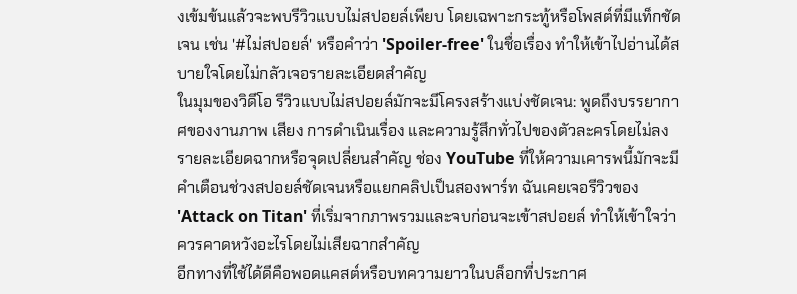งเข้มข้นแล้วจะพบรีวิวแบบไม่สปอยล์เพียบ โดยเฉพาะกระทู้หรือโพสต์ที่มีแท็กชัดเจน เช่น '#ไม่สปอยล์' หรือคำว่า 'Spoiler-free' ในชื่อเรื่อง ทำให้เข้าไปอ่านได้สบายใจโดยไม่กลัวเจอรายละเอียดสำคัญ
ในมุมของวิดีโอ รีวิวแบบไม่สปอยล์มักจะมีโครงสร้างแบ่งชัดเจน: พูดถึงบรรยากาศของงานภาพ เสียง การดำเนินเรื่อง และความรู้สึกทั่วไปของตัวละครโดยไม่ลงรายละเอียดฉากหรือจุดเปลี่ยนสำคัญ ช่อง YouTube ที่ให้ความเคารพนี้มักจะมีคำเตือนช่วงสปอยล์ชัดเจนหรือแยกคลิปเป็นสองพาร์ท ฉันเคยเจอรีวิวของ 'Attack on Titan' ที่เริ่มจากภาพรวมและจบก่อนจะเข้าสปอยล์ ทำให้เข้าใจว่าควรคาดหวังอะไรโดยไม่เสียฉากสำคัญ
อีกทางที่ใช้ได้ดีคือพอดแคสต์หรือบทความยาวในบล็อกที่ประกาศ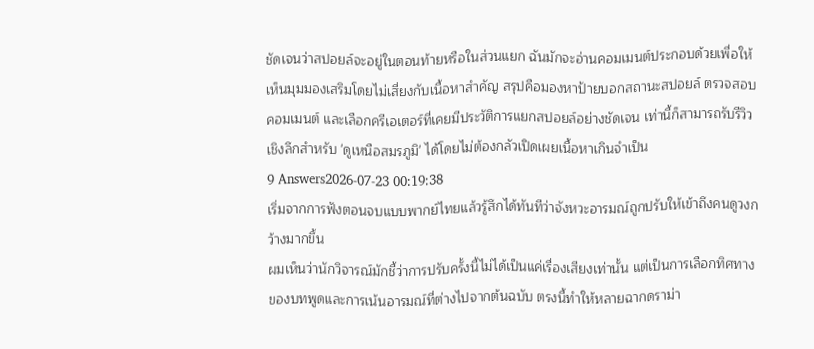ชัดเจนว่าสปอยล์จะอยู่ในตอนท้ายหรือในส่วนแยก ฉันมักจะอ่านคอมเมนต์ประกอบด้วยเพื่อให้เห็นมุมมองเสริมโดยไม่เสี่ยงกับเนื้อหาสำคัญ สรุปคือมองหาป้ายบอกสถานะสปอยล์ ตรวจสอบคอมเมนต์ และเลือกครีเอเตอร์ที่เคยมีประวัติการแยกสปอยล์อย่างชัดเจน เท่านี้ก็สามารถรับรีวิวเชิงลึกสำหรับ 'ดูเหนือสมรภูมิ' ได้โดยไม่ต้องกลัวเปิดเผยเนื้อหาเกินจำเป็น
9 Answers2026-07-23 00:19:38
เริ่มจากการฟังตอนจบแบบพากย์ไทยแล้วรู้สึกได้ทันทีว่าจังหวะอารมณ์ถูกปรับให้เข้าถึงคนดูวงกว้างมากขึ้น
ผมเห็นว่านักวิจารณ์มักชี้ว่าการปรับครั้งนี้ไม่ได้เป็นแค่เรื่องเสียงเท่านั้น แต่เป็นการเลือกทิศทางของบทพูดและการเน้นอารมณ์ที่ต่างไปจากต้นฉบับ ตรงนี้ทำให้หลายฉากดราม่า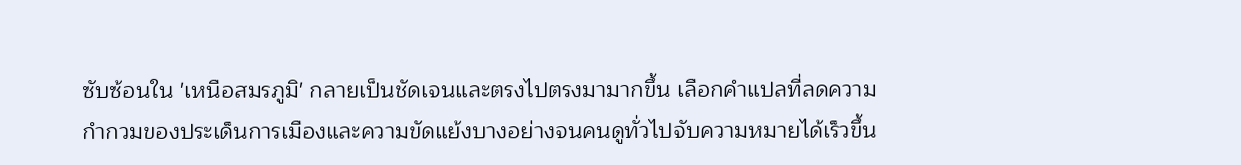ซับซ้อนใน 'เหนือสมรภูมิ' กลายเป็นชัดเจนและตรงไปตรงมามากขึ้น เลือกคำแปลที่ลดความกำกวมของประเด็นการเมืองและความขัดแย้งบางอย่างจนคนดูทั่วไปจับความหมายได้เร็วขึ้น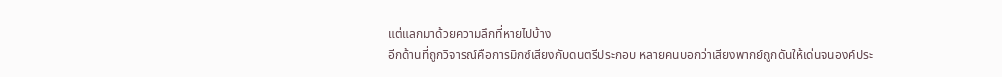แต่แลกมาด้วยความลึกที่หายไปบ้าง
อีกด้านที่ถูกวิจารณ์คือการมิกซ์เสียงกับดนตรีประกอบ หลายคนบอกว่าเสียงพากย์ถูกดันให้เด่นจนองค์ประ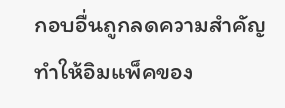กอบอื่นถูกลดความสำคัญ ทำให้อิมแพ็คของ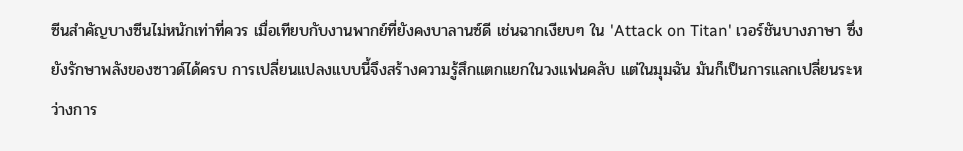ซีนสำคัญบางซีนไม่หนักเท่าที่ควร เมื่อเทียบกับงานพากย์ที่ยังคงบาลานซ์ดี เช่นฉากเงียบๆ ใน 'Attack on Titan' เวอร์ชันบางภาษา ซึ่งยังรักษาพลังของซาวด์ได้ครบ การเปลี่ยนแปลงแบบนี้จึงสร้างความรู้สึกแตกแยกในวงแฟนคลับ แต่ในมุมฉัน มันก็เป็นการแลกเปลี่ยนระหว่างการ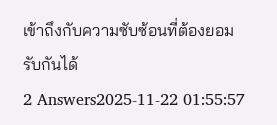เข้าถึงกับความซับซ้อนที่ต้องยอมรับกันได้
2 Answers2025-11-22 01:55:57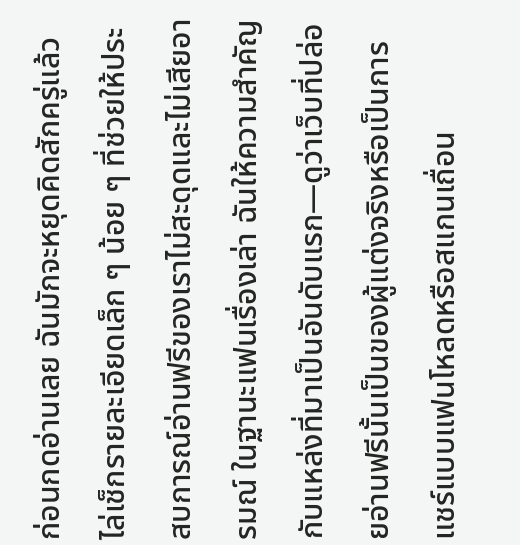ก่อนกดอ่านเลย ฉันมักจะหยุดคิดสักครู่แล้วไล่เช็กรายละเอียดเล็ก ๆ น้อย ๆ ที่ช่วยให้ประสบการณ์อ่านฟรีของเราไม่สะดุดและไม่เสียอารมณ์ ในฐานะแฟนเรื่องเล่า ฉันให้ความสำคัญกับแหล่งที่มาเป็นอันดับแรก—ดูว่าเว็บที่ปล่อยอ่านฟรีนั้นเป็นของผู้แต่งจริงหรือเป็นการแชร์แบบแฟนโหลดหรือสแกนเถื่อน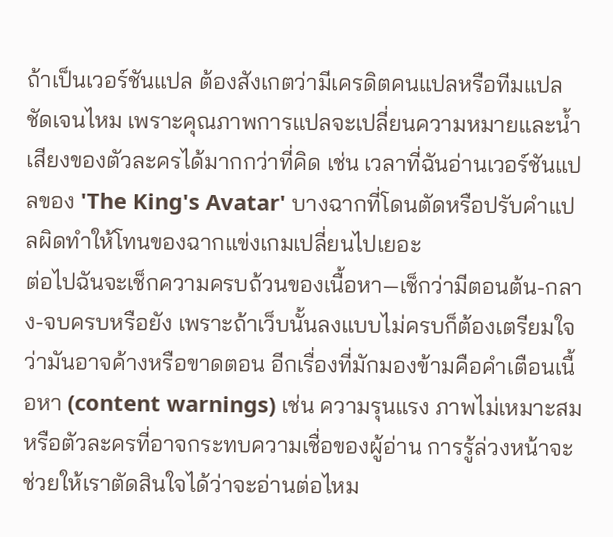ถ้าเป็นเวอร์ชันแปล ต้องสังเกตว่ามีเครดิตคนแปลหรือทีมแปลชัดเจนไหม เพราะคุณภาพการแปลจะเปลี่ยนความหมายและน้ำเสียงของตัวละครได้มากกว่าที่คิด เช่น เวลาที่ฉันอ่านเวอร์ชันแปลของ 'The King's Avatar' บางฉากที่โดนตัดหรือปรับคำแปลผิดทำให้โทนของฉากแข่งเกมเปลี่ยนไปเยอะ
ต่อไปฉันจะเช็กความครบถ้วนของเนื้อหา—เช็กว่ามีตอนต้น-กลาง-จบครบหรือยัง เพราะถ้าเว็บนั้นลงแบบไม่ครบก็ต้องเตรียมใจว่ามันอาจค้างหรือขาดตอน อีกเรื่องที่มักมองข้ามคือคำเตือนเนื้อหา (content warnings) เช่น ความรุนแรง ภาพไม่เหมาะสม หรือตัวละครที่อาจกระทบความเชื่อของผู้อ่าน การรู้ล่วงหน้าจะช่วยให้เราตัดสินใจได้ว่าจะอ่านต่อไหม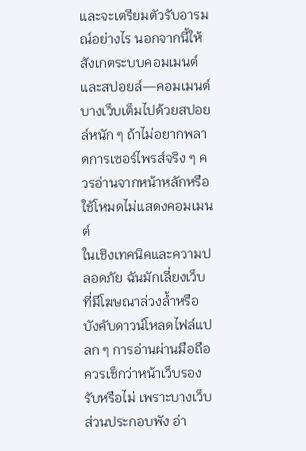และจะเตรียมตัวรับอารมณ์อย่างไร นอกจากนี้ให้สังเกตระบบคอมเมนต์และสปอยล์—คอมเมนต์บางเว็บเต็มไปด้วยสปอยล์หนัก ๆ ถ้าไม่อยากพลาดการเซอร์ไพรส์จริง ๆ ควรอ่านจากหน้าหลักหรือใช้โหมดไม่แสดงคอมเมนต์
ในเชิงเทคนิคและความปลอดภัย ฉันมักเลี่ยงเว็บที่มีโฆษณาล่วงล้ำหรือบังคับดาวน์โหลดไฟล์แปลก ๆ การอ่านผ่านมือถือควรเช็กว่าหน้าเว็บรองรับหรือไม่ เพราะบางเว็บส่วนประกอบพัง อ่า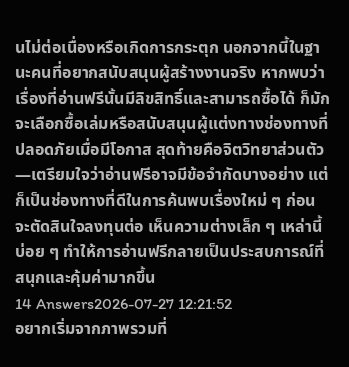นไม่ต่อเนื่องหรือเกิดการกระตุก นอกจากนี้ในฐานะคนที่อยากสนับสนุนผู้สร้างงานจริง หากพบว่าเรื่องที่อ่านฟรีนั้นมีลิขสิทธิ์และสามารถซื้อได้ ก็มักจะเลือกซื้อเล่มหรือสนับสนุนผู้แต่งทางช่องทางที่ปลอดภัยเมื่อมีโอกาส สุดท้ายคือจิตวิทยาส่วนตัว—เตรียมใจว่าอ่านฟรีอาจมีข้อจำกัดบางอย่าง แต่ก็เป็นช่องทางที่ดีในการค้นพบเรื่องใหม่ ๆ ก่อนจะตัดสินใจลงทุนต่อ เห็นความต่างเล็ก ๆ เหล่านี้บ่อย ๆ ทำให้การอ่านฟรีกลายเป็นประสบการณ์ที่สนุกและคุ้มค่ามากขึ้น
14 Answers2026-07-27 12:21:52
อยากเริ่มจากภาพรวมที่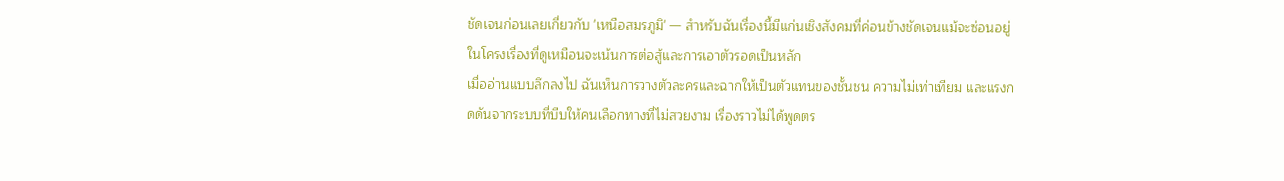ชัดเจนก่อนเลยเกี่ยวกับ 'เหนือสมรภูมิ' — สำหรับฉันเรื่องนี้มีแก่นเชิงสังคมที่ค่อนข้างชัดเจนแม้จะซ่อนอยู่ในโครงเรื่องที่ดูเหมือนจะเน้นการต่อสู้และการเอาตัวรอดเป็นหลัก
เมื่ออ่านแบบลึกลงไป ฉันเห็นการวางตัวละครและฉากให้เป็นตัวแทนของชั้นชน ความไม่เท่าเทียม และแรงกดดันจากระบบที่บีบให้คนเลือกทางที่ไม่สวยงาม เรื่องราวไม่ได้พูดตร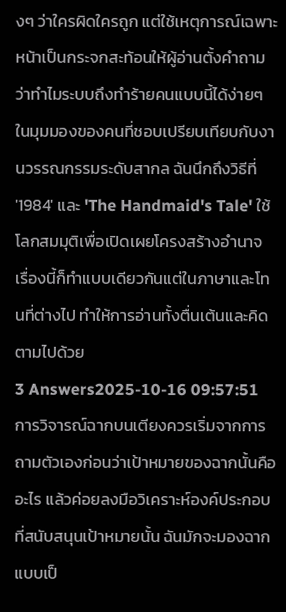งๆ ว่าใครผิดใครถูก แต่ใช้เหตุการณ์เฉพาะหน้าเป็นกระจกสะท้อนให้ผู้อ่านตั้งคำถามว่าทำไมระบบถึงทำร้ายคนแบบนี้ได้ง่ายๆ
ในมุมมองของคนที่ชอบเปรียบเทียบกับงานวรรณกรรมระดับสากล ฉันนึกถึงวิธีที่ '1984' และ 'The Handmaid's Tale' ใช้โลกสมมุติเพื่อเปิดเผยโครงสร้างอำนาจ เรื่องนี้ก็ทำแบบเดียวกันแต่ในภาษาและโทนที่ต่างไป ทำให้การอ่านทั้งตื่นเต้นและคิดตามไปด้วย
3 Answers2025-10-16 09:57:51
การวิจารณ์ฉากบนเตียงควรเริ่มจากการถามตัวเองก่อนว่าเป้าหมายของฉากนั้นคืออะไร แล้วค่อยลงมือวิเคราะห์องค์ประกอบที่สนับสนุนเป้าหมายนั้น ฉันมักจะมองฉากแบบเป็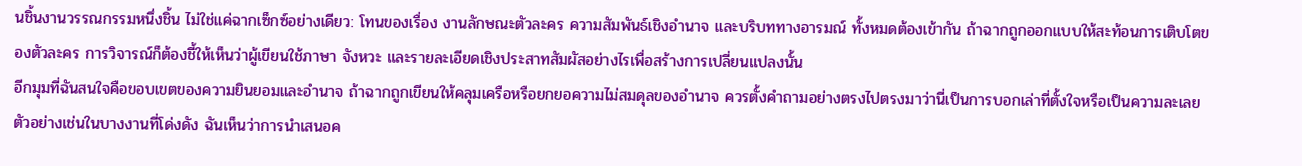นชิ้นงานวรรณกรรมหนึ่งชิ้น ไม่ใช่แค่ฉากเซ็กซ์อย่างเดียว: โทนของเรื่อง งานลักษณะตัวละคร ความสัมพันธ์เชิงอำนาจ และบริบททางอารมณ์ ทั้งหมดต้องเข้ากัน ถ้าฉากถูกออกแบบให้สะท้อนการเติบโตของตัวละคร การวิจารณ์ก็ต้องชี้ให้เห็นว่าผู้เขียนใช้ภาษา จังหวะ และรายละเอียดเชิงประสาทสัมผัสอย่างไรเพื่อสร้างการเปลี่ยนแปลงนั้น
อีกมุมที่ฉันสนใจคือขอบเขตของความยินยอมและอำนาจ ถ้าฉากถูกเขียนให้คลุมเครือหรือยกยอความไม่สมดุลของอำนาจ ควรตั้งคำถามอย่างตรงไปตรงมาว่านี่เป็นการบอกเล่าที่ตั้งใจหรือเป็นความละเลย ตัวอย่างเช่นในบางงานที่โด่งดัง ฉันเห็นว่าการนำเสนอค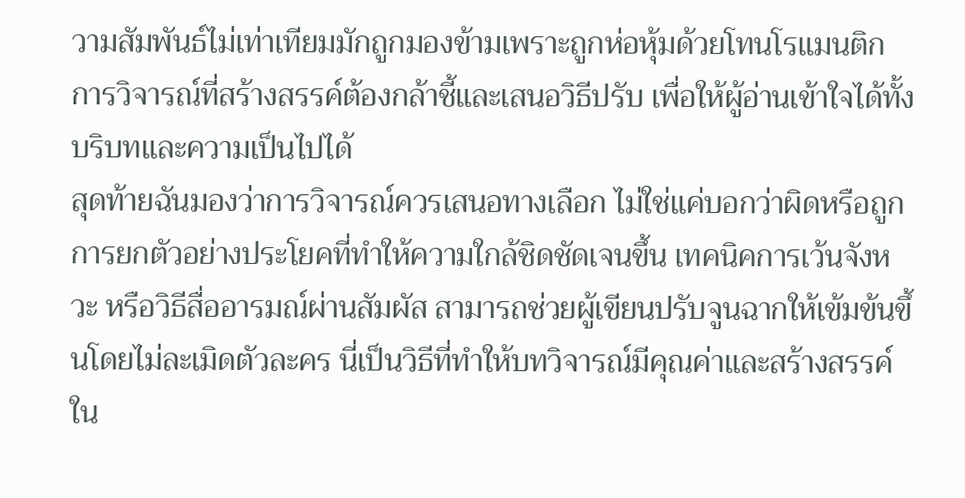วามสัมพันธ์ไม่เท่าเทียมมักถูกมองข้ามเพราะถูกห่อหุ้มด้วยโทนโรแมนติก การวิจารณ์ที่สร้างสรรค์ต้องกล้าชี้และเสนอวิธีปรับ เพื่อให้ผู้อ่านเข้าใจได้ทั้งบริบทและความเป็นไปได้
สุดท้ายฉันมองว่าการวิจารณ์ควรเสนอทางเลือก ไม่ใช่แค่บอกว่าผิดหรือถูก การยกตัวอย่างประโยคที่ทำให้ความใกล้ชิดชัดเจนขึ้น เทคนิคการเว้นจังหวะ หรือวิธีสื่ออารมณ์ผ่านสัมผัส สามารถช่วยผู้เขียนปรับจูนฉากให้เข้มข้นขึ้นโดยไม่ละเมิดตัวละคร นี่เป็นวิธีที่ทำให้บทวิจารณ์มีคุณค่าและสร้างสรรค์ใน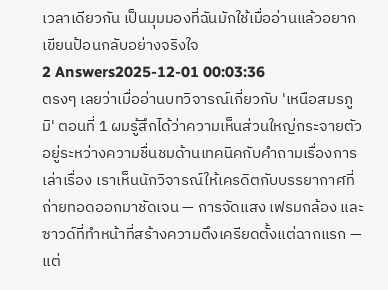เวลาเดียวกัน เป็นมุมมองที่ฉันมักใช้เมื่ออ่านแล้วอยากเขียนป้อนกลับอย่างจริงใจ
2 Answers2025-12-01 00:03:36
ตรงๆ เลยว่าเมื่ออ่านบทวิจารณ์เกี่ยวกับ 'เหนือสมรภูมิ' ตอนที่ 1 ผมรู้สึกได้ว่าความเห็นส่วนใหญ่กระจายตัวอยู่ระหว่างความชื่นชมด้านเทคนิคกับคำถามเรื่องการเล่าเรื่อง เราเห็นนักวิจารณ์ให้เครดิตกับบรรยากาศที่ถ่ายทอดออกมาชัดเจน — การจัดแสง เฟรมกล้อง และซาวด์ที่ทำหน้าที่สร้างความตึงเครียดตั้งแต่ฉากแรก — แต่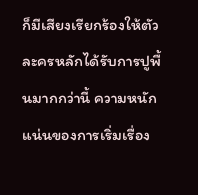ก็มีเสียงเรียกร้องให้ตัวละครหลักได้รับการปูพื้นมากกว่านี้ ความหนักแน่นของการเริ่มเรื่อง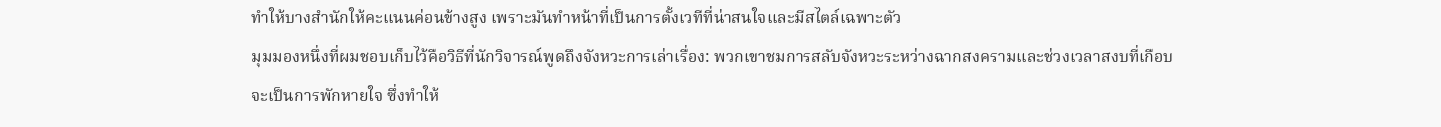ทำให้บางสำนักให้คะแนนค่อนข้างสูง เพราะมันทำหน้าที่เป็นการตั้งเวทีที่น่าสนใจและมีสไตล์เฉพาะตัว
มุมมองหนึ่งที่ผมชอบเก็บไว้คือวิธีที่นักวิจารณ์พูดถึงจังหวะการเล่าเรื่อง: พวกเขาชมการสลับจังหวะระหว่างฉากสงครามและช่วงเวลาสงบที่เกือบจะเป็นการพักหายใจ ซึ่งทำให้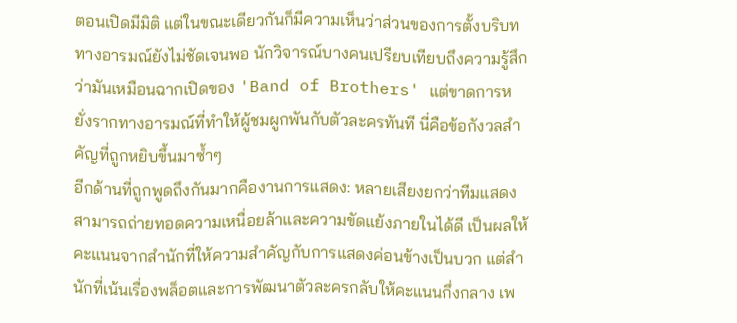ตอนเปิดมีมิติ แต่ในขณะเดียวกันก็มีความเห็นว่าส่วนของการตั้งบริบททางอารมณ์ยังไม่ชัดเจนพอ นักวิจารณ์บางคนเปรียบเทียบถึงความรู้สึกว่ามันเหมือนฉากเปิดของ 'Band of Brothers' แต่ขาดการหยั่งรากทางอารมณ์ที่ทำให้ผู้ชมผูกพันกับตัวละครทันที นี่คือข้อกังวลสำคัญที่ถูกหยิบขึ้นมาซ้ำๆ
อีกด้านที่ถูกพูดถึงกันมากคืองานการแสดง: หลายเสียงยกว่าทีมแสดงสามารถถ่ายทอดความเหนื่อยล้าและความขัดแย้งภายในได้ดี เป็นผลให้คะแนนจากสำนักที่ให้ความสำคัญกับการแสดงค่อนข้างเป็นบวก แต่สำนักที่เน้นเรื่องพล็อตและการพัฒนาตัวละครกลับให้คะแนนกึ่งกลาง เพ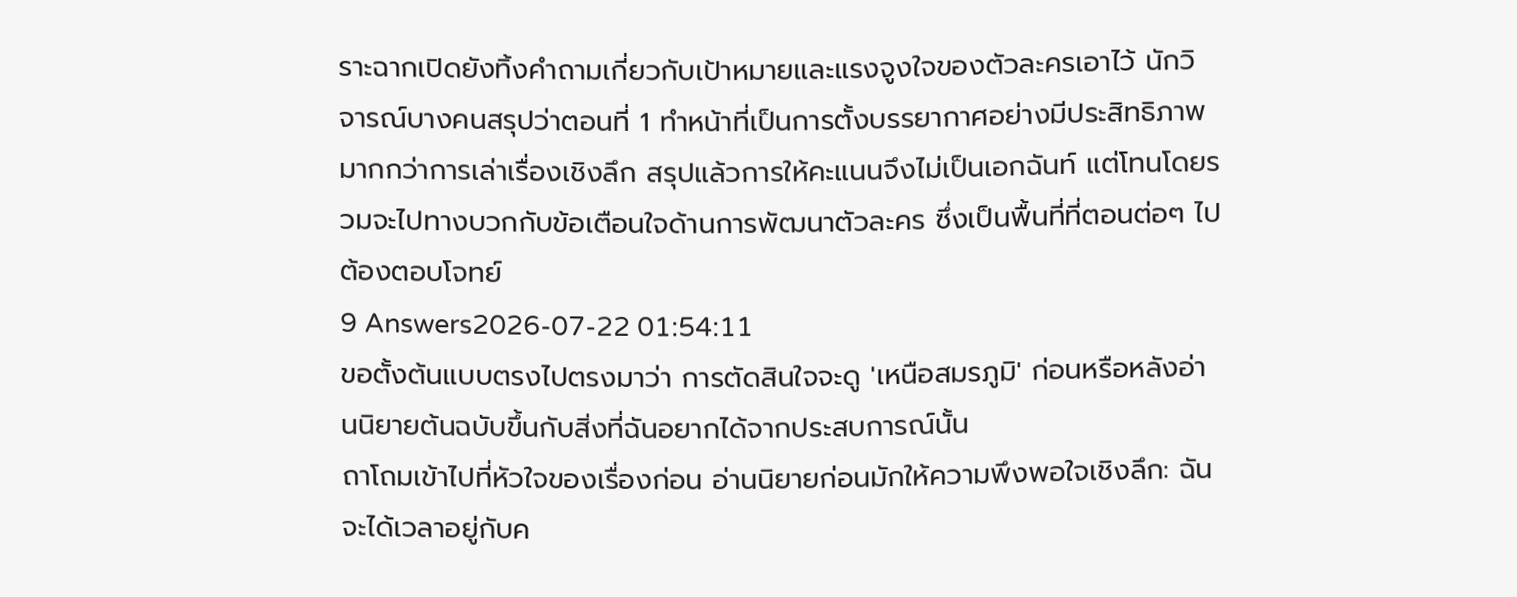ราะฉากเปิดยังทิ้งคำถามเกี่ยวกับเป้าหมายและแรงจูงใจของตัวละครเอาไว้ นักวิจารณ์บางคนสรุปว่าตอนที่ 1 ทำหน้าที่เป็นการตั้งบรรยากาศอย่างมีประสิทธิภาพมากกว่าการเล่าเรื่องเชิงลึก สรุปแล้วการให้คะแนนจึงไม่เป็นเอกฉันท์ แต่โทนโดยรวมจะไปทางบวกกับข้อเตือนใจด้านการพัฒนาตัวละคร ซึ่งเป็นพื้นที่ที่ตอนต่อๆ ไปต้องตอบโจทย์
9 Answers2026-07-22 01:54:11
ขอตั้งต้นแบบตรงไปตรงมาว่า การตัดสินใจจะดู 'เหนือสมรภูมิ' ก่อนหรือหลังอ่านนิยายต้นฉบับขึ้นกับสิ่งที่ฉันอยากได้จากประสบการณ์นั้น
ถาโถมเข้าไปที่หัวใจของเรื่องก่อน อ่านนิยายก่อนมักให้ความพึงพอใจเชิงลึก: ฉันจะได้เวลาอยู่กับค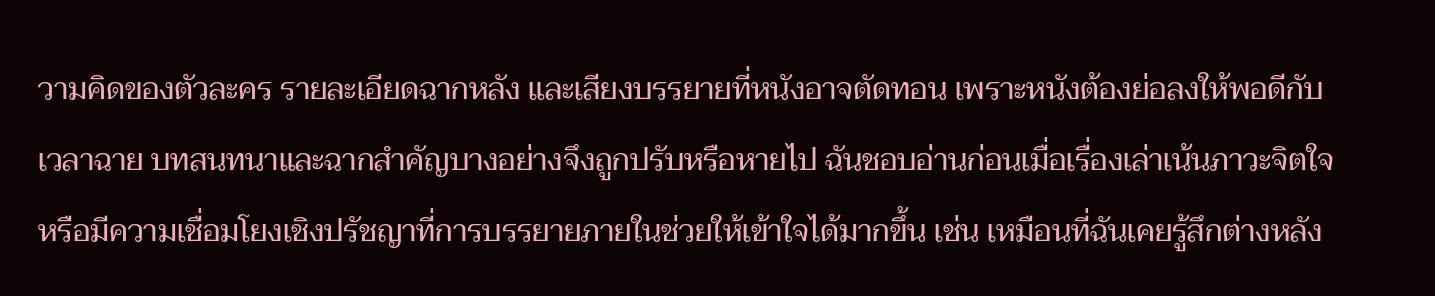วามคิดของตัวละคร รายละเอียดฉากหลัง และเสียงบรรยายที่หนังอาจตัดทอน เพราะหนังต้องย่อลงให้พอดีกับเวลาฉาย บทสนทนาและฉากสำคัญบางอย่างจึงถูกปรับหรือหายไป ฉันชอบอ่านก่อนเมื่อเรื่องเล่าเน้นภาวะจิตใจหรือมีความเชื่อมโยงเชิงปรัชญาที่การบรรยายภายในช่วยให้เข้าใจได้มากขึ้น เช่น เหมือนที่ฉันเคยรู้สึกต่างหลัง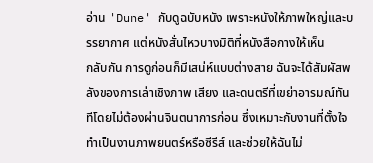อ่าน 'Dune' กับดูฉบับหนัง เพราะหนังให้ภาพใหญ่และบรรยากาศ แต่หนังสั่นไหวบางมิติที่หนังสือกางให้เห็น
กลับกัน การดูก่อนก็มีเสน่ห์แบบต่างสาย ฉันจะได้สัมผัสพลังของการเล่าเชิงภาพ เสียง และดนตรีที่เขย่าอารมณ์ทันทีโดยไม่ต้องผ่านจินตนาการก่อน ซึ่งเหมาะกับงานที่ตั้งใจทำเป็นงานภาพยนตร์หรือซีรีส์ และช่วยให้ฉันไม่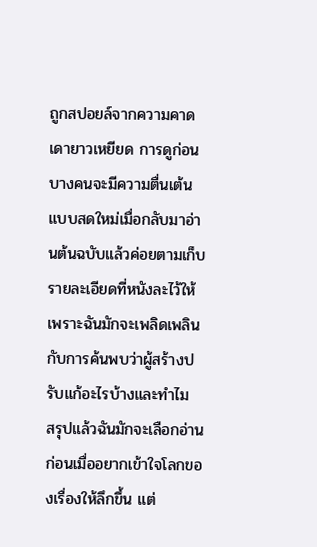ถูกสปอยล์จากความคาดเดายาวเหยียด การดูก่อนบางคนจะมีความตื่นเต้นแบบสดใหม่เมื่อกลับมาอ่านต้นฉบับแล้วค่อยตามเก็บรายละเอียดที่หนังละไว้ให้ เพราะฉันมักจะเพลิดเพลินกับการค้นพบว่าผู้สร้างปรับแก้อะไรบ้างและทำไม
สรุปแล้วฉันมักจะเลือกอ่านก่อนเมื่ออยากเข้าใจโลกของเรื่องให้ลึกขึ้น แต่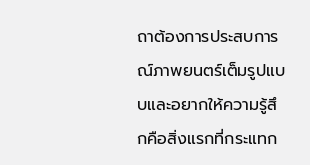ถาต้องการประสบการณ์ภาพยนตร์เต็มรูปแบบและอยากให้ความรู้สึกคือสิ่งแรกที่กระแทก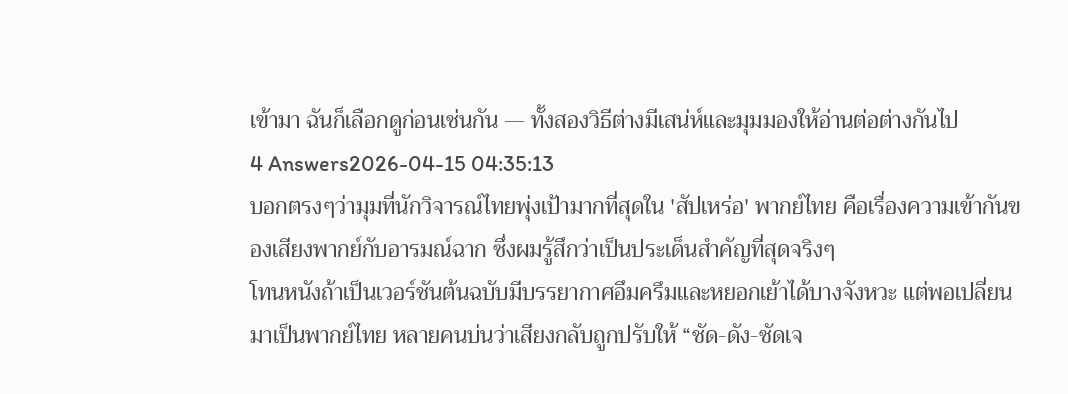เข้ามา ฉันก็เลือกดูก่อนเช่นกัน — ทั้งสองวิธีต่างมีเสน่ห์และมุมมองให้อ่านต่อต่างกันไป
4 Answers2026-04-15 04:35:13
บอกตรงๆว่ามุมที่นักวิจารณ์ไทยพุ่งเป้ามากที่สุดใน 'สัปเหร่อ' พากย์ไทย คือเรื่องความเข้ากันของเสียงพากย์กับอารมณ์ฉาก ซึ่งผมรู้สึกว่าเป็นประเด็นสำคัญที่สุดจริงๆ
โทนหนังถ้าเป็นเวอร์ชันต้นฉบับมีบรรยากาศอึมครึมและหยอกเย้าได้บางจังหวะ แต่พอเปลี่ยนมาเป็นพากย์ไทย หลายคนบ่นว่าเสียงกลับถูกปรับให้ “ชัด-ดัง-ชัดเจ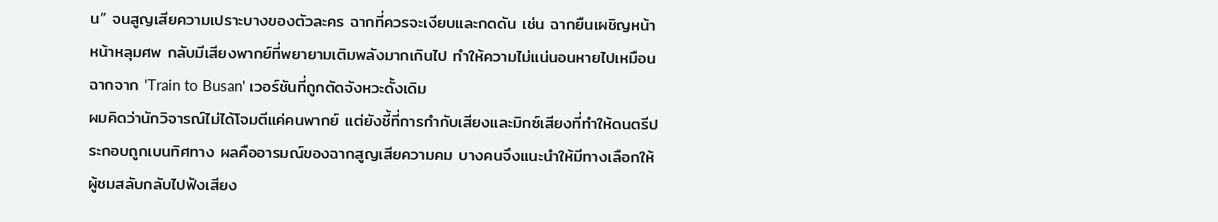น” จนสูญเสียความเปราะบางของตัวละคร ฉากที่ควรจะเงียบและกดดัน เช่น ฉากยืนเผชิญหน้าหน้าหลุมศพ กลับมีเสียงพากย์ที่พยายามเติมพลังมากเกินไป ทำให้ความไม่แน่นอนหายไปเหมือนฉากจาก 'Train to Busan' เวอร์ชันที่ถูกตัดจังหวะดั้งเดิม
ผมคิดว่านักวิจารณ์ไม่ได้โจมตีแค่คนพากย์ แต่ยังชี้ที่การกำกับเสียงและมิกซ์เสียงที่ทำให้ดนตรีประกอบถูกเบนทิศทาง ผลคืออารมณ์ของฉากสูญเสียความคม บางคนจึงแนะนำให้มีทางเลือกให้ผู้ชมสลับกลับไปฟังเสียง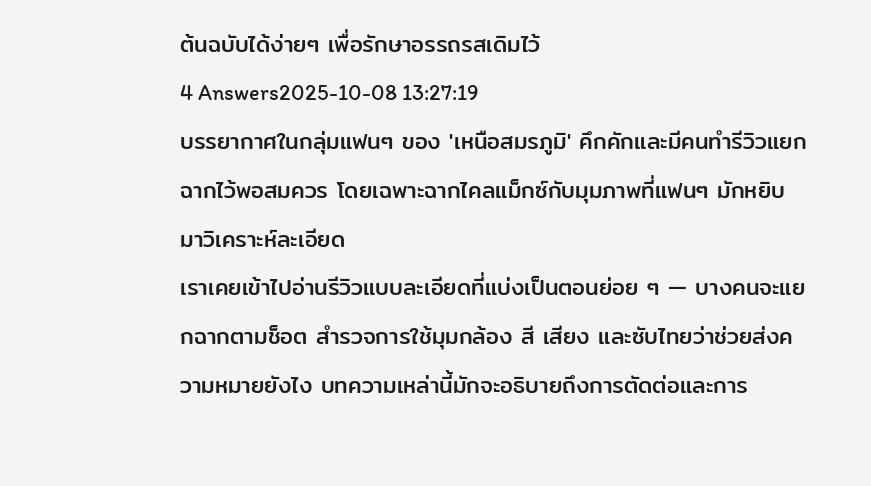ต้นฉบับได้ง่ายๆ เพื่อรักษาอรรถรสเดิมไว้
4 Answers2025-10-08 13:27:19
บรรยากาศในกลุ่มแฟนๆ ของ 'เหนือสมรภูมิ' คึกคักและมีคนทำรีวิวแยกฉากไว้พอสมควร โดยเฉพาะฉากไคลแม็กซ์กับมุมภาพที่แฟนๆ มักหยิบมาวิเคราะห์ละเอียด
เราเคยเข้าไปอ่านรีวิวแบบละเอียดที่แบ่งเป็นตอนย่อย ๆ — บางคนจะแยกฉากตามช็อต สำรวจการใช้มุมกล้อง สี เสียง และซับไทยว่าช่วยส่งความหมายยังไง บทความเหล่านี้มักจะอธิบายถึงการตัดต่อและการ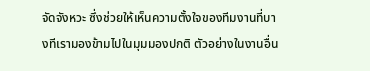จัดจังหวะ ซึ่งช่วยให้เห็นความตั้งใจของทีมงานที่บางทีเรามองข้ามไปในมุมมองปกติ ตัวอย่างในงานอื่น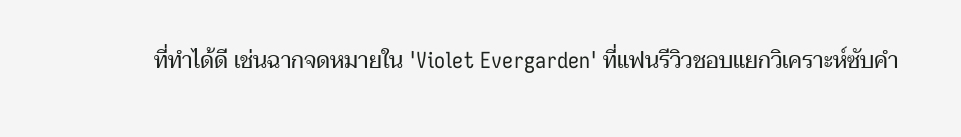ที่ทำได้ดี เช่นฉากจดหมายใน 'Violet Evergarden' ที่แฟนรีวิวชอบแยกวิเคราะห์ซับคำ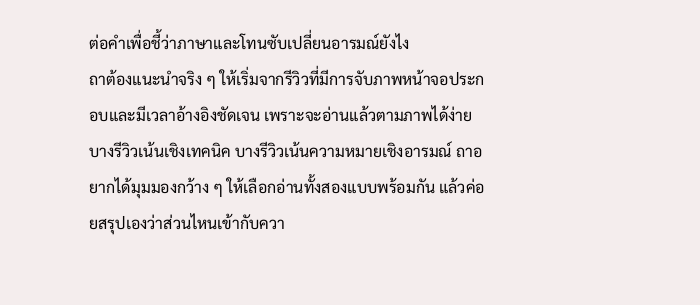ต่อคำเพื่อชี้ว่าภาษาและโทนซับเปลี่ยนอารมณ์ยังไง
ถาต้องแนะนำจริง ๆ ให้เริ่มจากรีวิวที่มีการจับภาพหน้าจอประกอบและมีเวลาอ้างอิงชัดเจน เพราะจะอ่านแล้วตามภาพได้ง่าย บางรีวิวเน้นเชิงเทคนิค บางรีวิวเน้นความหมายเชิงอารมณ์ ถาอยากได้มุมมองกว้าง ๆ ให้เลือกอ่านทั้งสองแบบพร้อมกัน แล้วค่อยสรุปเองว่าส่วนไหนเข้ากับควา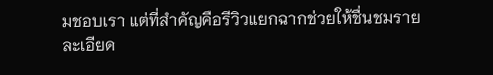มชอบเรา แต่ที่สำคัญคือรีวิวแยกฉากช่วยให้ชื่นชมรายละเอียด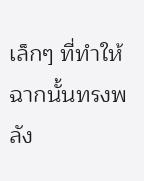เล็กๆ ที่ทำให้ฉากนั้นทรงพลัง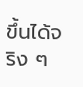ขึ้นได้จริง ๆ